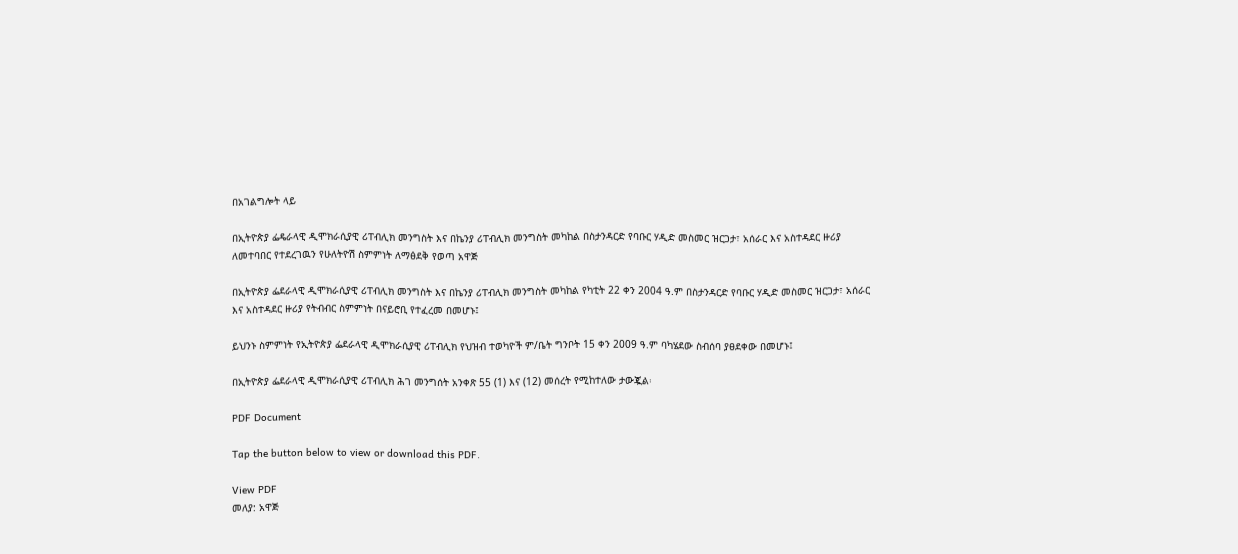በአገልግሎት ላይ

በኢትዮጵያ ፌዴራላዊ ዲሞክራሲያዊ ሪፐብሊክ መንግስት እና በኬንያ ሪፐብሊክ መንግስት መካከል በስታንዳርድ የባቡር ሃዲድ መስመር ዝርጋታ፣ አሰራር እና አስተዳደር ዙሪያ ለመተባበር የተደረገዉን የሁለትዮሽ ስምምነት ለማፅደቅ የወጣ አዋጅ

በኢትዮጵያ ፌደራላዊ ዲሞክራሲያዊ ሪፐብሊክ መንግስት እና በኬንያ ሪፐብሊክ መንግስት መካከል የካቲት 22 ቀን 2004 ዓ.ም በስታንዳርድ የባቡር ሃዲድ መስመር ዝርጋታ፣ አሰራር እና አስተዳደር ዙሪያ የትብብር ስምምነት በናይሮቢ የተፈረመ በመሆኑ፤

ይህንኑ ስምምነት የኢትዮጵያ ፌደራላዊ ዲሞክራሲያዊ ሪፐብሊክ የህዝብ ተወካዮች ም/ቤት ግንቦት 15 ቀን 2009 ዓ.ም ባካሄደው ስብሰባ ያፀደቀው በመሆኑ፤

በኢትዮጵያ ፌደራላዊ ዲሞክራሲያዊ ሪፐብሊክ ሕገ መንግሰት አንቀጽ 55 (1) እና (12) መሰረት የሚከተለው ታውጇል፡

PDF Document

Tap the button below to view or download this PDF.

View PDF
መለያ: አዋጅ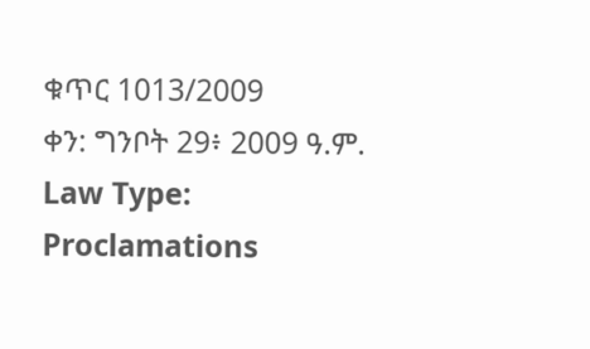ቁጥር 1013/2009
ቀን: ግንቦት 29፥ 2009 ዓ.ም.
Law Type: Proclamations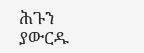ሕጉን ያውርዱ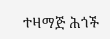ተዛማጅ ሕጎች